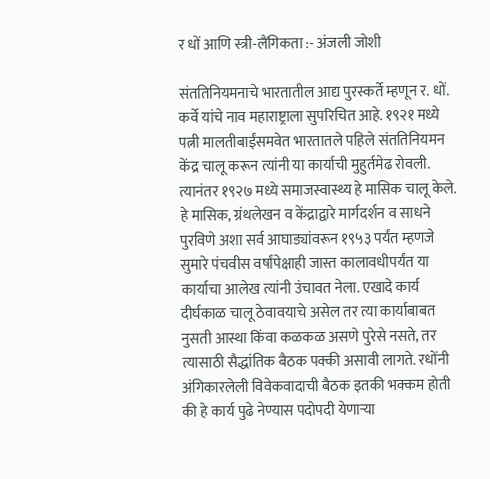र धों आणि स्त्री-लैंगिकता :- अंजली जोशी

संततिनियमनाचे भारतातील आद्य पुरस्कर्ते म्हणून र. धों. कर्वे यांचे नाव महाराष्ट्राला सुपरिचित आहे. १९२१ मध्ये पत्नी मालतीबाईंसमवेत भारतातले पहिले संततिनियमन केंद्र चालू करून त्यांनी या कार्याची मुहुर्तमेढ रोवली. त्यानंतर १९२७ मध्ये समाजस्वास्थ्य हे मासिक चालू केले. हे मासिक, ग्रंथलेखन व केंद्राद्वारे मार्गदर्शन व साधने पुरविणे अशा सर्व आघाड्यांवरून १९५३ पर्यंत म्हणजे सुमारे पंचवीस वर्षांपेक्षाही जास्त कालावधीपर्यंत या कार्याचा आलेख त्यांनी उंचावत नेला. एखादे कार्य दीर्घकाळ चालू ठेवावयाचे असेल तर त्या कार्याबाबत नुसती आस्था किंवा कळकळ असणे पुरेसे नसते, तर त्यासाठी सैद्धांतिक बैठक पक्की असावी लागते. रधोंनी अंगिकारलेली विवेकवादाची बैठक इतकी भक्कम होती की हे कार्य पुढे नेण्यास पदोपदी येणार्‍या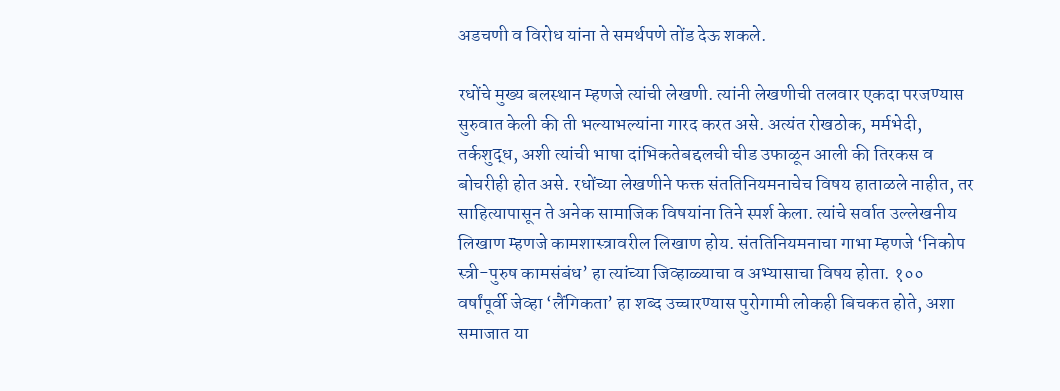अडचणी व विरोध यांना ते समर्थपणे तोंड देऊ शकले.

रधोंचे मुख्य बलस्थान म्हणजे त्यांची लेखणी. त्यांनी लेखणीची तलवार एकदा परजण्यास सुरुवात केली की ती भल्याभल्यांना गारद करत असे. अत्यंत रोखठोक, मर्मभेदी, तर्कशुद्ध, अशी त्यांची भाषा दांभिकतेबद्दलची चीड उफाळून आली की तिरकस व बोचरीही होत असे. रधोंच्या लेखणीने फक्त संततिनियमनाचेच विषय हाताळले नाहीत, तर साहित्यापासून ते अनेक सामाजिक विषयांना तिने स्पर्श केला. त्यांचे सर्वात उल्लेखनीय लिखाण म्हणजे कामशास्त्रावरील लिखाण होय. संततिनियमनाचा गाभा म्हणजे ‘निकोप स्त्री-पुरुष कामसंबंध’ हा त्यांच्या जिव्हाळ्याचा व अभ्यासाचा विषय होता. १०० वर्षांपूर्वी जेव्हा ‘लैंगिकता’ हा शब्द उच्चारण्यास पुरोगामी लोकही बिचकत होते, अशा समाजात या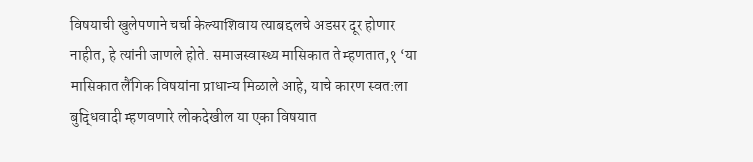विषयाची खुलेपणाने चर्चा केल्याशिवाय त्याबद्दलचे अडसर दूर होणार नाहीत, हे त्यांनी जाणले होते. समाजस्वास्थ्य मासिकात ते म्हणतात,१ ‘या मासिकात लैंगिक विषयांना प्राधान्य मिळाले आहे, याचे कारण स्वत:ला बुद्धिवादी म्हणवणारे लोकदेखील या एका विषयात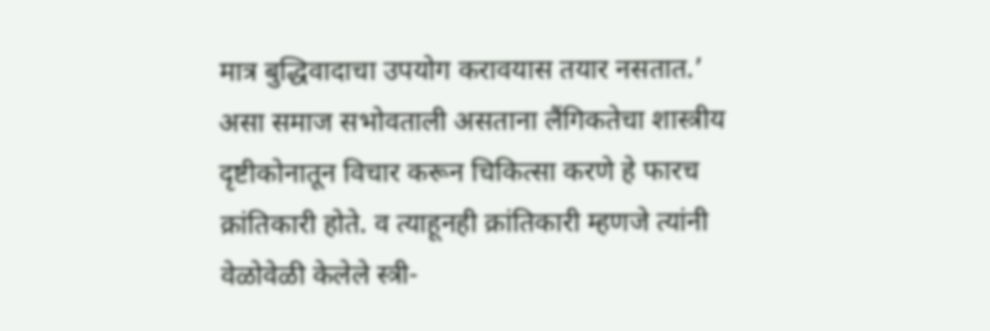मात्र बुद्धिवादाचा उपयोग करावयास तयार नसतात.’ असा समाज सभोवताली असताना लैंगिकतेचा शास्त्रीय दृष्टीकोनातून विचार करून चिकित्सा करणे हे फारच क्रांतिकारी होते. व त्याहूनही क्रांतिकारी म्हणजे त्यांनी वेळोवेळी केलेले स्त्री-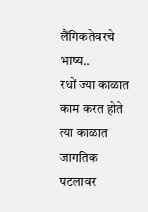लैंगिकतेवरचे भाष्य..
रधों ज्या काळात काम करत होते त्या काळात जागतिक पटलावर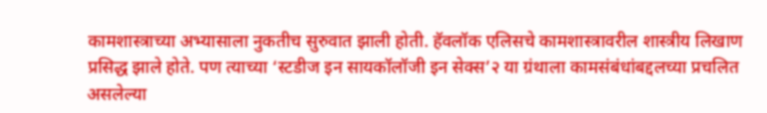कामशास्त्राच्या अभ्यासाला नुकतीच सुरुवात झाली होती. हॅवलॉक एलिसचे कामशास्त्रावरील शास्त्रीय लिखाण प्रसिद्ध झाले होते. पण त्याच्या ‘स्टडीज इन सायकॉलॉजी इन सेक्स’२ या ग्रंथाला कामसंबंधांबद्दलच्या प्रचलित असलेल्या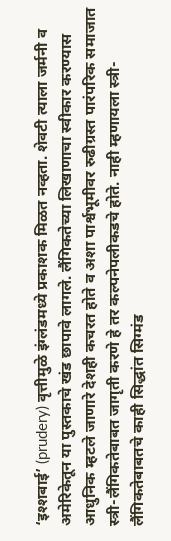‘इश्शबाई’ (prudery) वृत्तीमुळे इंग्लंडमध्ये प्रकाशक मिळत नव्हता. शेवटी त्याला जर्मनी व अमेरिकेतून या पुस्तकाचे खंड छापावे लागले. लैंगिकतेच्या लिखाणाचा स्वीकार करण्यास आधुनिक म्हटले जाणारे देशही कचरत होते व अशा पार्श्वभूमीवर रुढीग्रस्त पारंपरिक समाजात स्त्री-लैंगिकतेबाबत जागृती करणे हे तर कल्पनेपलीकडचे होते. नाही म्हणायला स्त्री-लैंगिकतेबाबतचे काही सिद्धांत सिग्मंड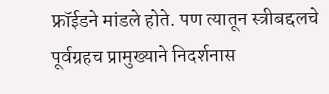फ्रॉईडने मांडले होते. पण त्यातून स्त्रीबद्दलचे पूर्वग्रहच प्रामुख्याने निदर्शनास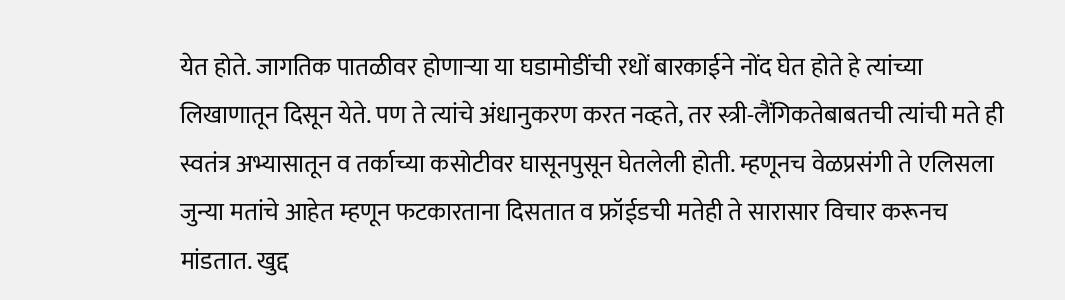येत होते. जागतिक पातळीवर होणार्‍या या घडामोडींची रधों बारकाईने नोंद घेत होते हे त्यांच्या लिखाणातून दिसून येते. पण ते त्यांचे अंधानुकरण करत नव्हते, तर स्त्री-लैंगिकतेबाबतची त्यांची मते ही स्वतंत्र अभ्यासातून व तर्काच्या कसोटीवर घासूनपुसून घेतलेली होती. म्हणूनच वेळप्रसंगी ते एलिसला जुन्या मतांचे आहेत म्हणून फटकारताना दिसतात व फ्रॉईडची मतेही ते सारासार विचार करूनच मांडतात. खुद्द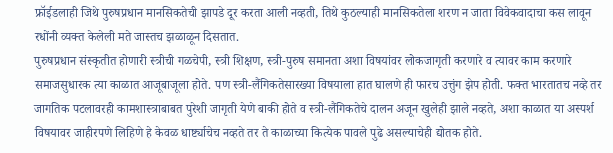फ्रॉईडलाही जिथे पुरुषप्रधान मानसिकतेची झापडे दूर करता आली नव्हती, तिथे कुठल्याही मानसिकतेला शरण न जाता विवेकवादाचा कस लावून रधोंनी व्यक्त केलेली मते जास्तच झळाळून दिसतात.
पुरुषप्रधान संस्कृतीत होणारी स्त्रीची गळचेपी, स्त्री शिक्षण, स्त्री-पुरुष समानता अशा विषयांवर लोकजागृती करणारे व त्यावर काम करणारे समाजसुधारक त्या काळात आजूबाजूला होते. पण स्त्री-लैंगिकतेसारख्या विषयाला हात घालणे ही फारच उत्तुंग झेप होती. फक्त भारतातच नव्हे तर जागतिक पटलावरही कामशास्त्राबाबत पुरेशी जागृती येणे बाकी होते व स्त्री-लैंगिकतेचे दालन अजून खुलेही झाले नव्हते, अशा काळात या अस्पर्श विषयावर जाहीरपणे लिहिणे हे केवळ धार्ष्ट्याचेच नव्हते तर ते काळाच्या कित्येक पावले पुढे असल्याचेही द्योतक होते.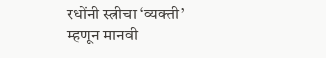रधोंनी स्त्रीचा ‘व्यक्ती’ म्हणून मानवी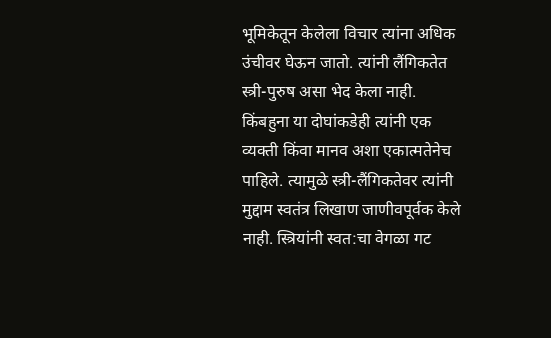भूमिकेतून केलेला विचार त्यांना अधिक उंचीवर घेऊन जातो. त्यांनी लैंगिकतेत स्त्री-पुरुष असा भेद केला नाही. किंबहुना या दोघांकडेही त्यांनी एक व्यक्ती किंवा मानव अशा एकात्मतेनेच पाहिले. त्यामुळे स्त्री-लैंगिकतेवर त्यांनी मुद्दाम स्वतंत्र लिखाण जाणीवपूर्वक केले नाही. स्त्रियांनी स्वत:चा वेगळा गट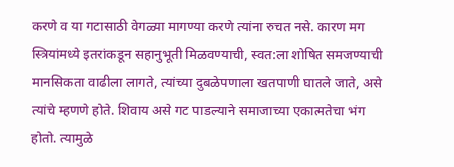करणे व या गटासाठी वेगळ्या मागण्या करणे त्यांना रुचत नसे. कारण मग स्त्रियांमध्ये इतरांकडून सहानुभूती मिळवण्याची, स्वत:ला शोषित समजण्याची मानसिकता वाढीला लागते, त्यांच्या दुबळेपणाला खतपाणी घातले जाते, असे त्यांचे म्हणणे होते. शिवाय असे गट पाडल्याने समाजाच्या एकात्मतेचा भंग होतो. त्यामुळे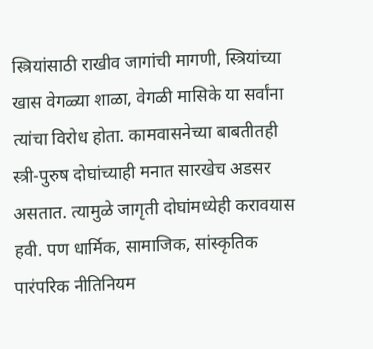स्त्रियांसाठी राखीव जागांची मागणी, स्त्रियांच्या खास वेगळ्या शाळा, वेगळी मासिके या सर्वांना त्यांचा विरोध होता. कामवासनेच्या बाबतीतही स्त्री-पुरुष दोघांच्याही मनात सारखेच अडसर असतात. त्यामुळे जागृती दोघांमध्येही करावयास हवी. पण धार्मिक, सामाजिक, सांस्कृतिक पारंपरिक नीतिनियम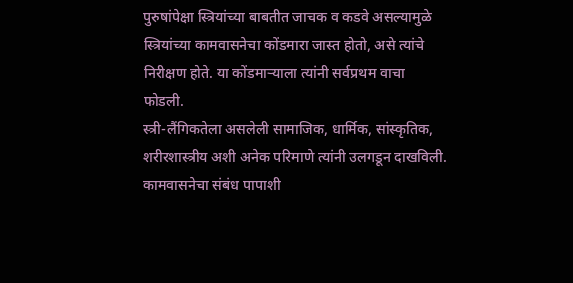पुरुषांपेक्षा स्त्रियांच्या बाबतीत जाचक व कडवे असल्यामुळे स्त्रियांच्या कामवासनेचा कोंडमारा जास्त होतो, असे त्यांचे निरीक्षण होते. या कोंडमार्‍याला त्यांनी सर्वप्रथम वाचा फोडली.
स्त्री-लैंगिकतेला असलेली सामाजिक, धार्मिक, सांस्कृतिक, शरीरशास्त्रीय अशी अनेक परिमाणे त्यांनी उलगडून दाखविली. कामवासनेचा संबंध पापाशी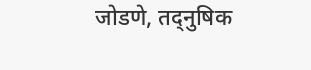जोडणे, तद्नुषिक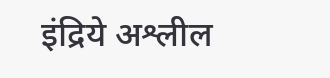इंद्रिये अश्लील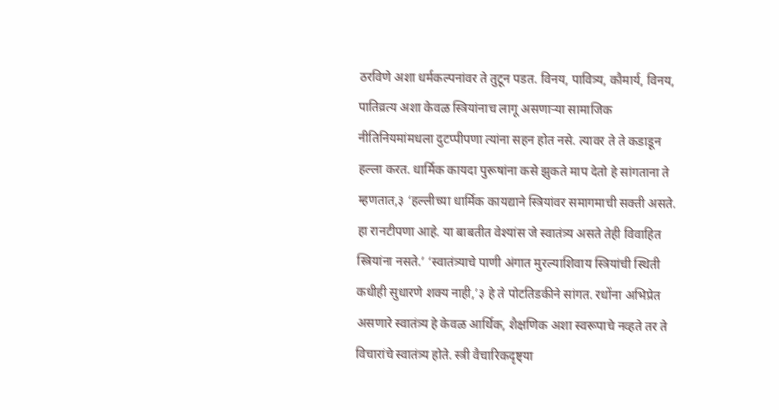ठरविणे अशा धर्मकल्पनांवर ते तुटून पडत. विनय, पावित्र्य, कौमार्य, विनय, पातिव्रत्य अशा केवळ स्त्रियांनाच लागू असणार्‍या सामाजिक नीतिनियमांमधला दुटप्पीपणा त्यांना सहन होत नसे. त्यावर ते ते कडाडून हल्ला करत. धार्मिक कायदा पुरूषांना कसे झुकते माप देतो हे सांगताना ते म्हणतात,३ ‘हल्लीच्या धार्मिक कायद्याने स्त्रियांवर समागमाची सक्ती असते. हा रानटीपणा आहे. या बाबतीत वेश्यांस जे स्वातंत्र्य असते तेही विवाहित स्त्रियांना नसते.’ ‘स्वातंत्र्याचे पाणी अंगात मुरल्याशिवाय स्त्रियांची स्थिती कधीही सुधारणे शक्य नाही,’३ हे ते पोटतिडकीने सांगत. रधोंना अभिप्रेत असणारे स्वातंत्र्य हे केवळ आर्थिक, शैक्षणिक अशा स्वरूपाचे नव्हते तर ते विचारांचे स्वातंत्र्य होते. स्त्री वैचारिकदृष्ट्या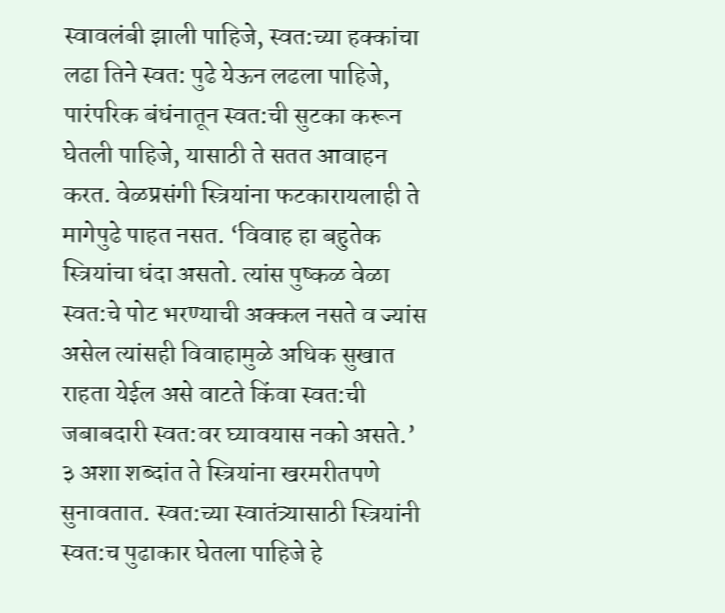स्वावलंबी झाली पाहिजे, स्वत:च्या हक्कांचा लढा तिने स्वत: पुढे येऊन लढला पाहिजे, पारंपरिक बंधंनातून स्वत:ची सुटका करून घेतली पाहिजे, यासाठी ते सतत आवाहन करत. वेळप्रसंगी स्त्रियांना फटकारायलाही ते मागेपुढे पाहत नसत. ‘विवाह हा बहुतेक स्त्रियांचा धंदा असतो. त्यांस पुष्कळ वेळा स्वत:चे पोट भरण्याची अक्कल नसते व ज्यांस असेल त्यांसही विवाहामुळे अधिक सुखात राहता येईल असे वाटते किंवा स्वत:ची जबाबदारी स्वत:वर घ्यावयास नको असते.’ ३ अशा शब्दांत ते स्त्रियांना खरमरीतपणे सुनावतात. स्वत:च्या स्वातंत्र्यासाठी स्त्रियांनी स्वत:च पुढाकार घेतला पाहिजे हे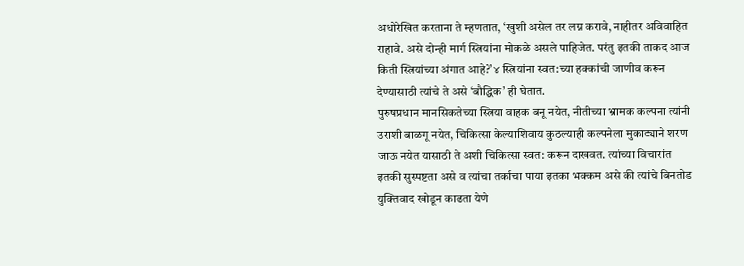अधोरेखित करताना ते म्हणतात, ‘खुशी असेल तर लग्न करावे, नाहीतर अविवाहित राहावे. असे दोन्ही मार्ग स्त्रियांना मोकळे असले पाहिजेत. परंतु इतकी ताकद आज किती स्त्रियांच्या अंगात आहे?’४ स्त्रियांना स्वत:च्या हक्कांची जाणीव करून देण्यासाठी त्यांचे ते असे ‘बौद्धिक’ ही घेतात.
पुरुषप्रधान मानसिकतेच्या स्त्रिया वाहक बनू नयेत, नीतीच्या भ्रामक कल्पना त्यांनी उराशी बाळगू नयेत, चिकित्सा केल्याशिवाय कुठल्याही कल्पनेला मुकाट्याने शरण जाऊ नयेत यासाठी ते अशी चिकित्सा स्वत: करून दाखवत. त्यांच्या विचारांत इतकी सुस्पष्टता असे व त्यांचा तर्काचा पाया इतका भक्कम असे की त्यांचे बिनतोड युक्तिवाद खोडून काढता येणे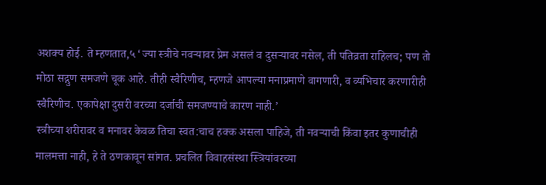अशक्य होई. ते म्हणतात,५ ‘ज्या स्त्रीचे नवर्‍यावर प्रेम असलं व दुसर्‍यावर नसेल, ती पतिव्रता राहिलच; पण तो मोठा सद्गुण समजणे चूक आहे. तीही स्वैरिणीच, म्हणजे आपल्या मनाप्रमाणे वागणारी, व व्यभिचार करणारीही स्वैरिणीच. एकापेक्षा दुसरी वरच्या दर्जाची समजण्याचे कारण नाही.’
स्त्रीच्या शरीरावर व मनावर केवळ तिचा स्वत:चाच हक्क असला पाहिजे, ती नवर्‍याची किंवा इतर कुणाचीही मालमत्ता नाही, हे ते ठणकावून सांगत. प्रचलित विवाहसंस्था स्त्रियांवरच्या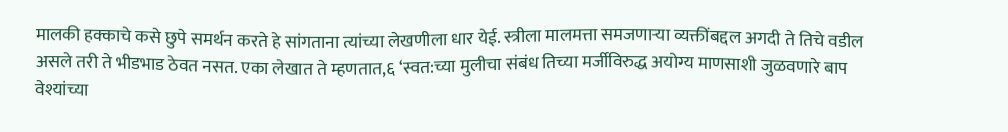मालकी हक्काचे कसे छुपे समर्थन करते हे सांगताना त्यांच्या लेखणीला धार येई. स्त्रीला मालमत्ता समजणार्‍या व्यक्तींबद्दल अगदी ते तिचे वडील असले तरी ते भीडभाड ठेवत नसत. एका लेखात ते म्हणतात,६ ‘स्वत:च्या मुलीचा संबंध तिच्या मर्जीविरुद्ध अयोग्य माणसाशी जुळवणारे बाप वेश्यांच्या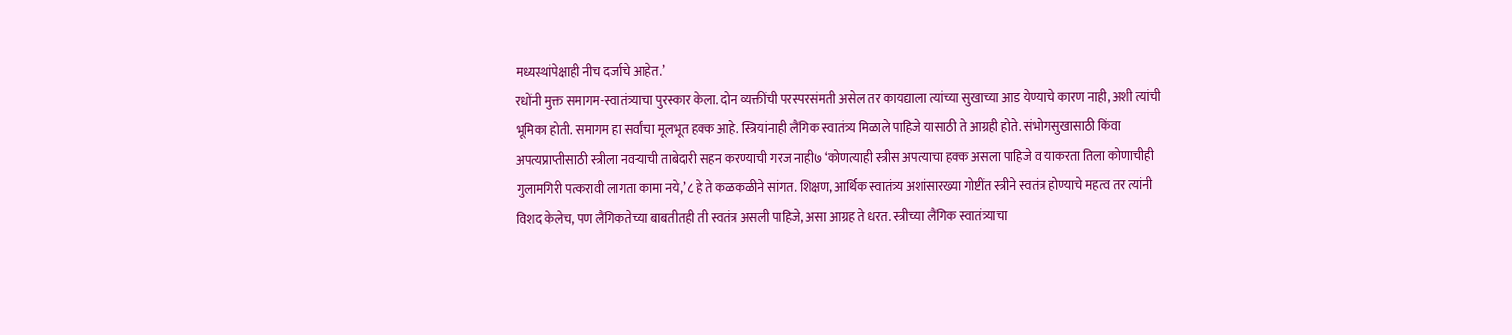मध्यस्थांपेक्षाही नीच दर्जाचे आहेत.’
रधोंनी मुक्त समागम-स्वातंत्र्याचा पुरस्कार केला. दोन व्यक्तींची परस्परसंमती असेल तर कायद्याला त्यांच्या सुखाच्या आड येण्याचे कारण नाही, अशी त्यांची भूमिका होती. समागम हा सर्वांचा मूलभूत हक्क आहे. स्त्रियांनाही लैंगिक स्वातंत्र्य मिळाले पाहिजे यासाठी ते आग्रही होते. संभोगसुखासाठी किंवा अपत्यप्राप्तीसाठी स्त्रीला नवर्‍याची ताबेदारी सहन करण्याची गरज नाही७ ‘कोणत्याही स्त्रीस अपत्याचा हक्क असला पाहिजे व याकरता तिला कोणाचीही गुलामगिरी पत्करावी लागता कामा नये,’८ हे ते कळकळीने सांगत. शिक्षण, आर्थिक स्वातंत्र्य अशांसारख्या गोष्टींत स्त्रीने स्वतंत्र होण्याचे महत्व तर त्यांनी विशद केलेच, पण लैंगिकतेच्या बाबतीतही ती स्वतंत्र असली पाहिजे, असा आग्रह ते धरत. स्त्रीच्या लैंगिक स्वातंत्र्याचा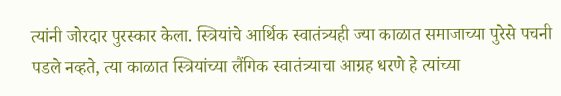त्यांनी जोरदार पुरस्कार केला. स्त्रियांचे आर्थिक स्वातंत्र्यही ज्या काळात समाजाच्या पुरेसे पचनी पडले नव्हते, त्या काळात स्त्रियांच्या लैंगिक स्वातंत्र्याचा आग्रह धरणे हे त्यांच्या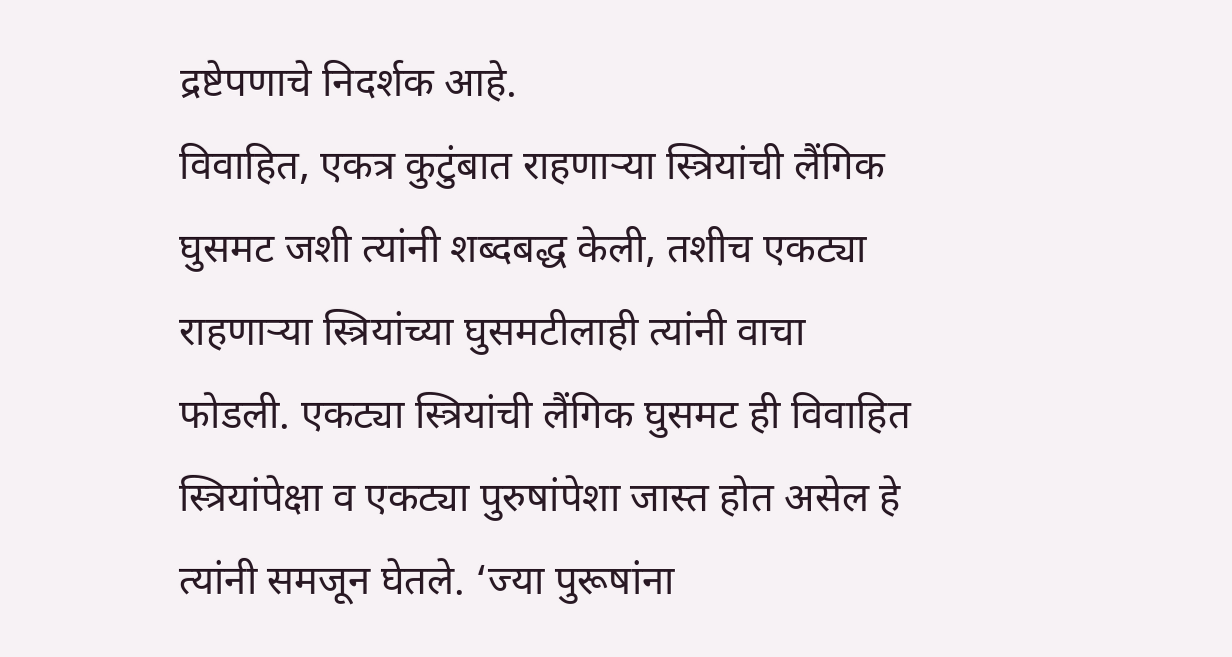द्रष्टेपणाचे निदर्शक आहे.
विवाहित, एकत्र कुटुंबात राहणार्‍या स्त्रियांची लैंगिक घुसमट जशी त्यांनी शब्दबद्ध केली, तशीच एकट्या राहणार्‍या स्त्रियांच्या घुसमटीलाही त्यांनी वाचा फोडली. एकट्या स्त्रियांची लैंगिक घुसमट ही विवाहित स्त्रियांपेक्षा व एकट्या पुरुषांपेशा जास्त होत असेल हे त्यांनी समजून घेतले. ‘ज्या पुरूषांना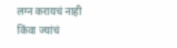लग्न करायचं नाही किंवा ज्यांचं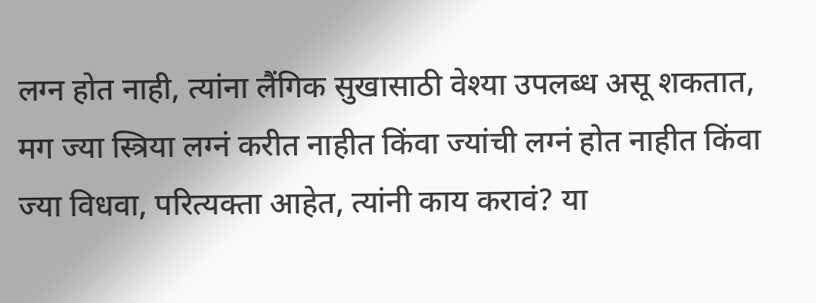लग्न होत नाही, त्यांना लैंगिक सुखासाठी वेश्या उपलब्ध असू शकतात, मग ज्या स्त्रिया लग्नं करीत नाहीत किंवा ज्यांची लग्नं होत नाहीत किंवा ज्या विधवा, परित्यक्ता आहेत, त्यांनी काय करावं? या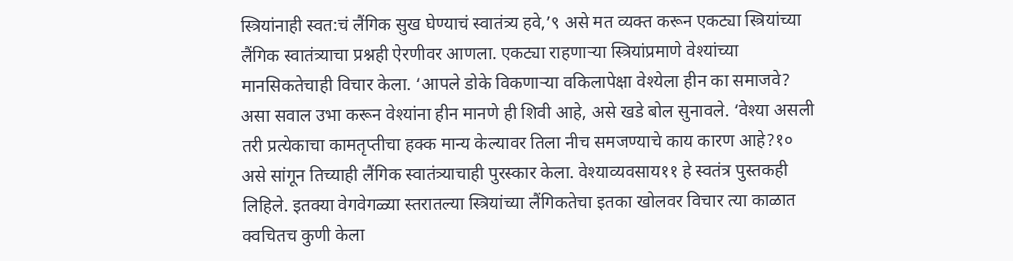स्त्रियांनाही स्वत:चं लैंगिक सुख घेण्याचं स्वातंत्र्य हवे,’९ असे मत व्यक्त करून एकट्या स्त्रियांच्या लैंगिक स्वातंत्र्याचा प्रश्नही ऐरणीवर आणला. एकट्या राहणार्‍या स्त्रियांप्रमाणे वेश्यांच्या मानसिकतेचाही विचार केला. ‘आपले डोके विकणार्‍या वकिलापेक्षा वेश्येला हीन का समाजवे? असा सवाल उभा करून वेश्यांना हीन मानणे ही शिवी आहे, असे खडे बोल सुनावले. ‘वेश्या असली तरी प्रत्येकाचा कामतृप्तीचा हक्क मान्य केल्यावर तिला नीच समजण्याचे काय कारण आहे?१० असे सांगून तिच्याही लैंगिक स्वातंत्र्याचाही पुरस्कार केला. वेश्याव्यवसाय११ हे स्वतंत्र पुस्तकही लिहिले. इतक्या वेगवेगळ्या स्तरातल्या स्त्रियांच्या लैंगिकतेचा इतका खोलवर विचार त्या काळात क्वचितच कुणी केला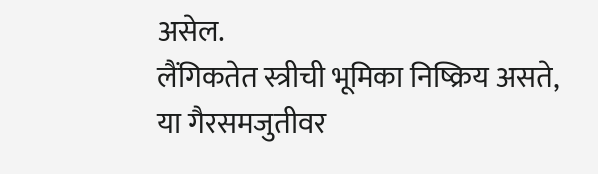असेल.
लैंगिकतेत स्त्रीची भूमिका निष्क्रिय असते, या गैरसमजुतीवर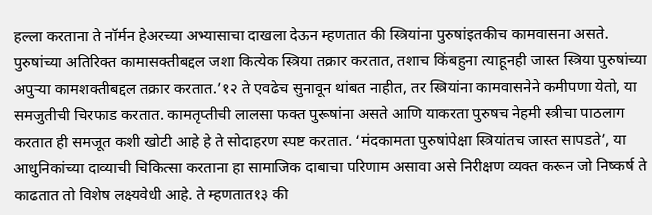हल्ला करताना ते नॉर्मन हेअरच्या अभ्यासाचा दाखला देऊन म्हणतात की स्त्रियांना पुरुषांइतकीच कामवासना असते. पुरुषांच्या अतिरिक्त कामासक्तीबद्दल जशा कित्येक स्त्रिया तक्रार करतात, तशाच किंबहुना त्याहूनही जास्त स्त्रिया पुरुषांच्या अपुर्‍या कामशक्तीबद्दल तक्रार करतात.’१२ ते एवढेच सुनावून थांबत नाहीत, तर स्त्रियांना कामवासनेने कमीपणा येतो, या समजुतीची चिरफाड करतात. कामतृप्तीची लालसा फक्त पुरूषांना असते आणि याकरता पुरुषच नेहमी स्त्रीचा पाठलाग करतात ही समजूत कशी खोटी आहे हे ते सोदाहरण स्पष्ट करतात. ‘मंदकामता पुरुषांपेक्षा स्त्रियांतच जास्त सापडते’, या आधुनिकांच्या दाव्याची चिकित्सा करताना हा सामाजिक दाबाचा परिणाम असावा असे निरीक्षण व्यक्त करून जो निष्कर्ष ते काढतात तो विशेष लक्ष्यवेधी आहे. ते म्हणतात१३ की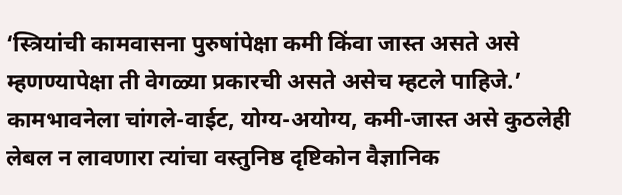‘स्त्रियांची कामवासना पुरुषांपेक्षा कमी किंवा जास्त असते असे म्हणण्यापेक्षा ती वेगळ्या प्रकारची असते असेच म्हटले पाहिजे.’ कामभावनेला चांगले-वाईट, योग्य-अयोग्य, कमी-जास्त असे कुठलेही लेबल न लावणारा त्यांचा वस्तुनिष्ठ दृष्टिकोन वैज्ञानिक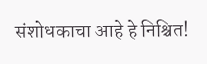संशोधकाचा आहे हे निश्चित!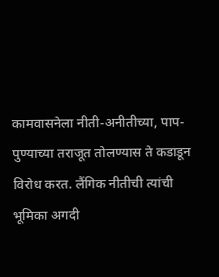कामवासनेला नीती-अनीतीच्या, पाप-पुण्याच्या तराजूत तोलण्यास ते कडाडून विरोध करत. लैंगिक नीतीची त्यांची भूमिका अगदी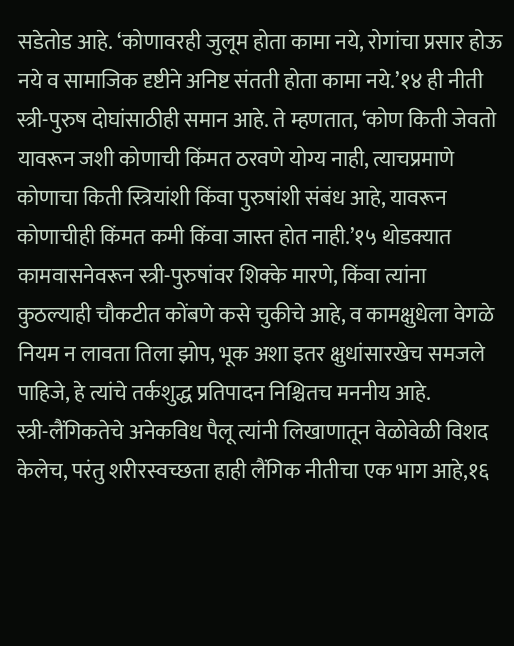सडेतोड आहे. ‘कोणावरही जुलूम होता कामा नये, रोगांचा प्रसार होऊ नये व सामाजिक दृष्टीने अनिष्ट संतती होता कामा नये.’१४ ही नीती स्त्री-पुरुष दोघांसाठीही समान आहे. ते म्हणतात, ‘कोण किती जेवतो यावरून जशी कोणाची किंमत ठरवणे योग्य नाही, त्याचप्रमाणे कोणाचा किती स्त्रियांशी किंवा पुरुषांशी संबंध आहे, यावरून कोणाचीही किंमत कमी किंवा जास्त होत नाही.’१५ थोडक्यात कामवासनेवरून स्त्री-पुरुषांवर शिक्के मारणे, किंवा त्यांना कुठल्याही चौकटीत कोंबणे कसे चुकीचे आहे, व कामक्षुधेला वेगळे नियम न लावता तिला झोप, भूक अशा इतर क्षुधांसारखेच समजले पाहिजे, हे त्यांचे तर्कशुद्ध प्रतिपादन निश्चितच मननीय आहे.
स्त्री-लैंगिकतेचे अनेकविध पैलू त्यांनी लिखाणातून वेळोवेळी विशद केलेच, परंतु शरीरस्वच्छता हाही लैंगिक नीतीचा एक भाग आहे,१६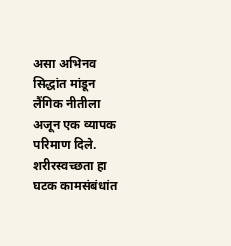असा अभिनव सिद्धांत मांडून लैंगिक नीतीला अजून एक व्यापक परिमाण दिले. शरीरस्वच्छता हा घटक कामसंबंधांत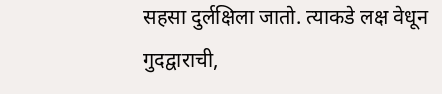सहसा दुर्लक्षिला जातो. त्याकडे लक्ष वेधून गुदद्वाराची,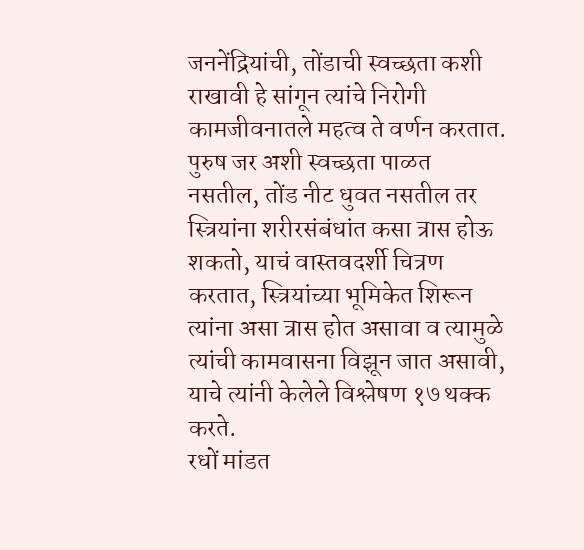जननेंद्रियांची, तोंडाची स्वच्छता कशी राखावी हे सांगून त्यांचे निरोगी कामजीवनातले महत्व ते वर्णन करतात. पुरुष जर अशी स्वच्छता पाळत नसतील, तोंड नीट धुवत नसतील तर स्त्रियांना शरीरसंबंधांत कसा त्रास होऊ शकतो, याचं वास्तवदर्शी चित्रण करतात, स्त्रियांच्या भूमिकेत शिरून त्यांना असा त्रास होत असावा व त्यामुळे त्यांची कामवासना विझून जात असावी, याचे त्यांनी केलेले विश्लेषण १७ थक्क करते.
रधों मांडत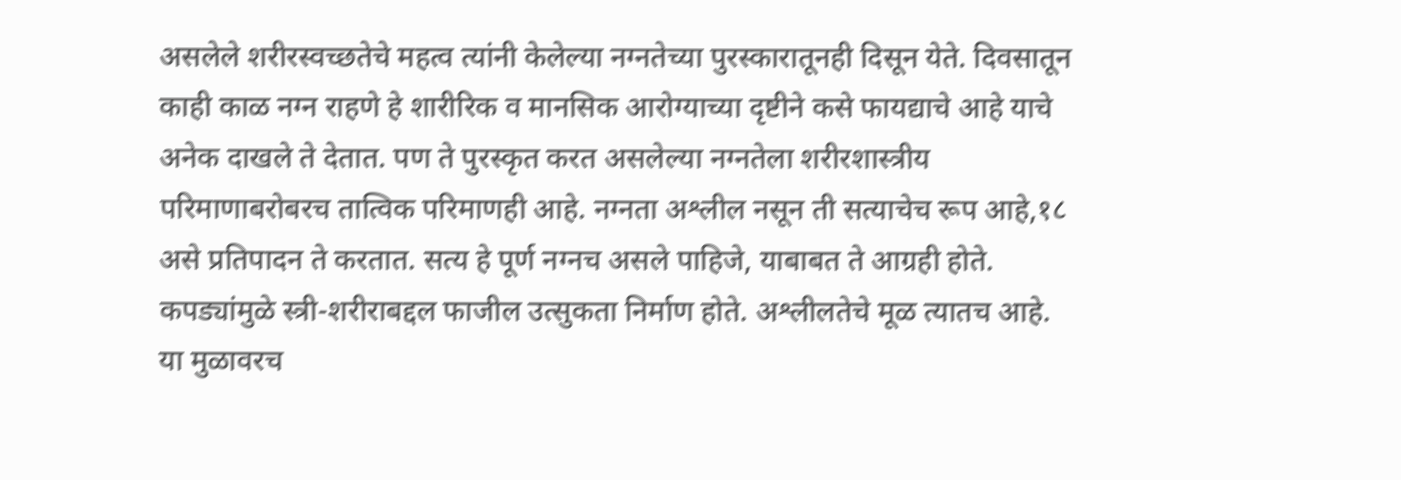असलेले शरीरस्वच्छतेचे महत्व त्यांनी केलेल्या नग्नतेच्या पुरस्कारातूनही दिसून येते. दिवसातून काही काळ नग्न राहणे हे शारीरिक व मानसिक आरोग्याच्या दृष्टीने कसे फायद्याचे आहे याचे अनेक दाखले ते देतात. पण ते पुरस्कृत करत असलेल्या नग्नतेला शरीरशास्त्रीय परिमाणाबरोबरच तात्विक परिमाणही आहे. नग्नता अश्लील नसून ती सत्याचेच रूप आहे,१८ असे प्रतिपादन ते करतात. सत्य हे पूर्ण नग्नच असले पाहिजे, याबाबत ते आग्रही होते. कपड्यांमुळे स्त्री-शरीराबद्दल फाजील उत्सुकता निर्माण होते. अश्लीलतेचे मूळ त्यातच आहे. या मुळावरच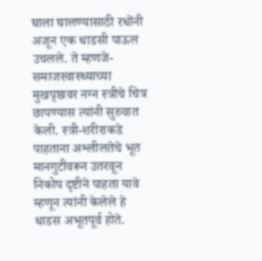घाला घालण्यासाठी रधोंनी अजून एक धाडसी पाऊल उचलले. ते म्हणजे- समाजस्वास्थ्याच्या मुखपृष्ठावर नग्न स्त्रीचे चित्र छापण्यास त्यांनी सुरुवात केली. स्त्री-शरीराकडे पाहताना अश्लीलतेचे भूत मानगुटीवरून उतरवून निकोप दृष्टीने पाहता यावे म्हणून त्यांनी केलेले हे धाडस अभूतपूर्व होते.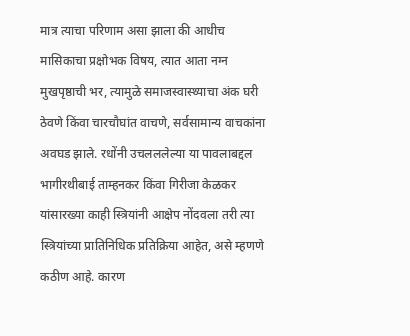मात्र त्याचा परिणाम असा झाला की आधीच मासिकाचा प्रक्षोभक विषय, त्यात आता नग्न मुखपृष्ठाची भर, त्यामुळे समाजस्वास्थ्याचा अंक घरी ठेवणे किंवा चारचौघांत वाचणे, सर्वसामान्य वाचकांना अवघड झाले. रधोंनी उचलललेल्या या पावलाबद्दल भागीरथीबाई ताम्हनकर किंवा गिरीजा केळकर यांसारख्या काही स्त्रियांनी आक्षेप नोंदवला तरी त्या स्त्रियांच्या प्रातिनिधिक प्रतिक्रिया आहेत, असे म्हणणे कठीण आहे. कारण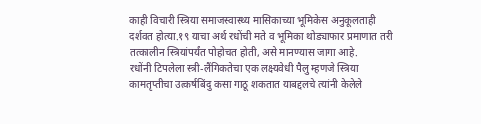काही विचारी स्त्रिया समाजस्वास्थ्य मासिकाच्या भूमिकेस अनुकूलताही दर्शवत होत्या.१९ याचा अर्थ रधोंची मते व भूमिका थोड्याफार प्रमाणात तरी तत्कालीन स्त्रियांपर्यंत पोहोचत होती, असे मानण्यास जागा आहे.
रधोंनी टिपलेला स्त्री-लैंगिकतेचा एक लक्ष्यवेधी पैलु म्हणजे स्त्रिया कामतृप्तीचा उत्कर्षबिंदु कसा गाठू शकतात याबद्दलचे त्यांनी केलेले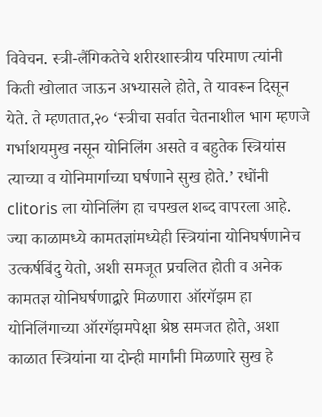विवेचन. स्त्री-लैंगिकतेचे शरीरशास्त्रीय परिमाण त्यांनी किती खोलात जाऊन अभ्यासले होते, ते यावरून दिसून येते. ते म्हणतात,२० ‘स्त्रीचा सर्वात चेतनाशील भाग म्हणजे गर्भाशयमुख नसून योनिलिंग असते व बहुतेक स्त्रियांस त्याच्या व योनिमार्गाच्या घर्षणाने सुख होते.’ रधोंनी clitoris ला योनिलिंग हा चपखल शब्द वापरला आहे. ज्या काळामध्ये कामतज्ञांमध्येही स्त्रियांना योनिघर्षणानेच उत्कर्षबिंदु येतो, अशी समजूत प्रचलित होती व अनेक कामतज्ञ योनिघर्षणाद्वारे मिळणारा ऑरगॅझम हा योनिलिंगाच्या ऑरगॅझमपेक्षा श्रेष्ठ समजत होते, अशा काळात स्त्रियांना या दोन्ही मार्गांनी मिळणारे सुख हे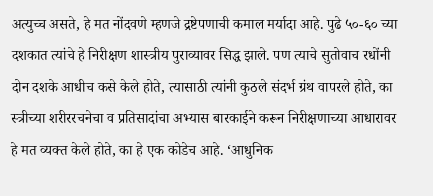अत्युच्च असते, हे मत नोंदवणे म्हणजे द्रष्टेपणाची कमाल मर्यादा आहे. पुढे ५०-६० च्या दशकात त्यांचे हे निरीक्षण शास्त्रीय पुराव्यावर सिद्ध झाले. पण त्याचे सुतोवाच रधोंनी दोन दशके आधीच कसे केले होते, त्यासाठी त्यांनी कुठले संदर्भ ग्रंथ वापरले होते, का स्त्रीच्या शरीररचनेचा व प्रतिसादांचा अभ्यास बारकाईने करून निरीक्षणाच्या आधारावर हे मत व्यक्त केले होते, का हे एक कोडेच आहे. ‘आधुनिक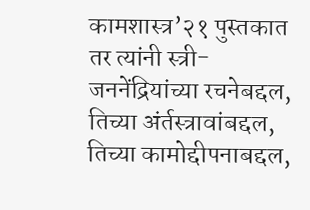कामशास्त्र’२१ पुस्तकात तर त्यांनी स्त्री-जननेंद्रियांच्या रचनेबद्दल, तिच्या अंर्तस्त्रावांबद्दल, तिच्या कामोद्दीपनाबद्दल,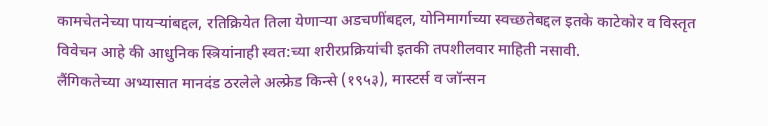कामचेतनेच्या पायर्‍यांबद्दल, रतिक्रियेत तिला येणार्‍या अडचणींबद्दल, योनिमार्गाच्या स्वच्छतेबद्दल इतके काटेकोर व विस्तृत विवेचन आहे की आधुनिक स्त्रियांनाही स्वत:च्या शरीरप्रक्रियांची इतकी तपशीलवार माहिती नसावी.
लैंगिकतेच्या अभ्यासात मानदंड ठरलेले अल्फ्रेड किन्से (१९५३), मास्टर्स व जॉन्सन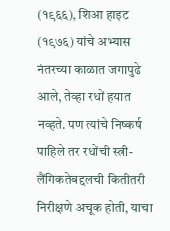(१९६६), शिआ हाइट (१९७६) यांचे अभ्यास नंतरच्या काळात जगापुढे आले, तेव्हा रधों हयात नव्हते. पण त्यांचे निष्कर्ष पाहिले तर रधोंची स्त्री-लैंगिकतेबद्दलची कितीतरी निरीक्षणे अचूक होती, याचा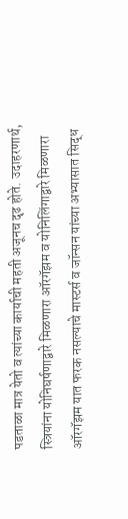पडताळा मात्र येतो व त्यांच्या कार्याची महती अजूनच दृढ होते. उदाहरणार्थ, स्त्रियांना योनिघर्षणाद्वारे मिळणारा ऑरगॅझम व योनिलिंगाद्वारे मिळणारा ऑरगॅझम यात फरक नसल्याचे मास्टर्स व जॉन्सन यांच्या अभ्यासात सिद्ध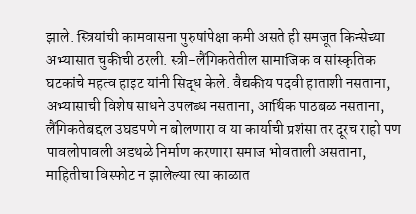झाले. स्त्रियांची कामवासना पुरुषांपेक्षा कमी असते ही समजूत किन्सेच्या अभ्यासात चुकीची ठरली. स्त्री-लैंगिकतेतील सामाजिक व सांस्कृतिक घटकांचे महत्व हाइट यांनी सिद्ध केले. वैद्यकीय पदवी हाताशी नसताना, अभ्यासाची विशेष साधने उपलब्ध नसताना, आर्थिक पाठबळ नसताना, लैंगिकतेबद्दल उघडपणे न बोलणारा व या कार्याची प्रशंसा तर दूरच राहो पण पावलोपावली अडथळे निर्माण करणारा समाज भोवताली असताना, माहितीचा विस्फोट न झालेल्या त्या काळात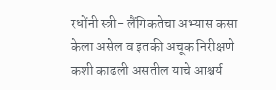रधोंनी स्त्री- लैंगिकतेचा अभ्यास कसा केला असेल व इतकी अचूक निरीक्षणे कशी काढली असतील याचे आश्चर्य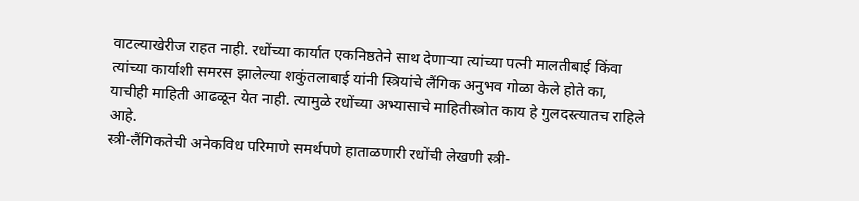वाटल्याखेरीज राहत नाही. रधोंच्या कार्यात एकनिष्ठतेने साथ देणार्‍या त्यांच्या पत्नी मालतीबाई किंवा त्यांच्या कार्याशी समरस झालेल्या शकुंतलाबाई यांनी स्त्रियांचे लैंगिक अनुभव गोळा केले होते का, याचीही माहिती आढळून येत नाही. त्यामुळे रधोंच्या अभ्यासाचे माहितीस्त्रोत काय हे गुलदस्त्यातच राहिले आहे.
स्त्री-लैंगिकतेची अनेकविध परिमाणे समर्थपणे हाताळणारी रधोंची लेखणी स्त्री-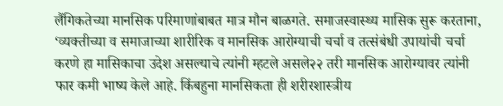लैंगिकतेच्या मानसिक परिमाणांबाबत मात्र मौन बाळगते. समाजस्वास्थ्य मासिक सुरू करताना, ‘व्यक्तीच्या व समाजाच्या शारीरिक व मानसिक आरोग्याची चर्चा व तत्संबंधी उपायांची चर्चा करणे हा मासिकाचा उदेश असल्याचे त्यांनी म्हटले असले२२ तरी मानसिक आरोग्यावर त्यांनी फार कमी भाष्य केले आहे. किंबहुना मानसिकता ही शरीरशास्त्रीय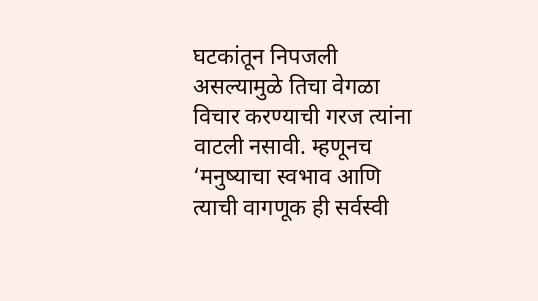घटकांतून निपजली असल्यामुळे तिचा वेगळा विचार करण्याची गरज त्यांना वाटली नसावी. म्हणूनच ‘मनुष्याचा स्वभाव आणि त्याची वागणूक ही सर्वस्वी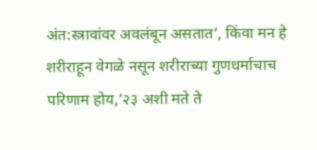अंत:स्त्रावांवर अवलंबून असतात’, किंवा मन हे शरीराहून वेगळे नसून शरीराच्या गुणधर्माचाच परिणाम होय,’२३ अशी मते ते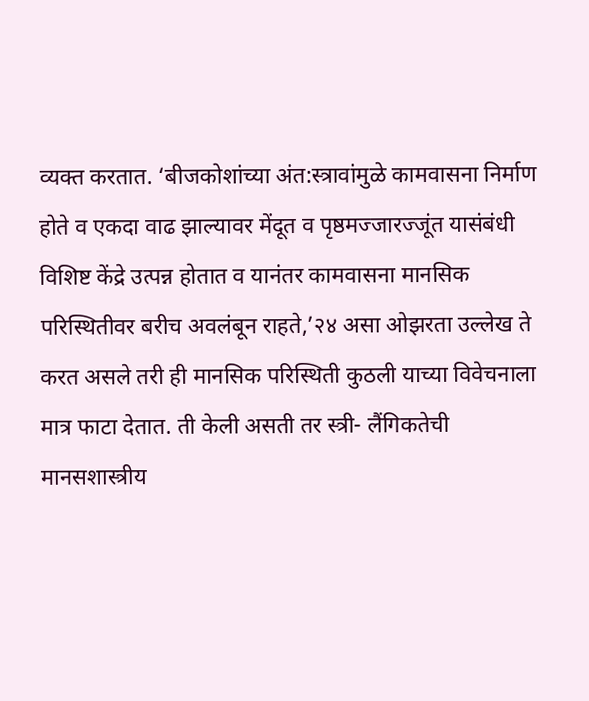व्यक्त करतात. ‘बीजकोशांच्या अंत:स्त्रावांमुळे कामवासना निर्माण होते व एकदा वाढ झाल्यावर मेंदूत व पृष्ठमज्जारज्जूंत यासंबंधी विशिष्ट केंद्रे उत्पन्न होतात व यानंतर कामवासना मानसिक परिस्थितीवर बरीच अवलंबून राहते,’२४ असा ओझरता उल्लेख ते करत असले तरी ही मानसिक परिस्थिती कुठली याच्या विवेचनाला मात्र फाटा देतात. ती केली असती तर स्त्री- लैंगिकतेची मानसशास्त्रीय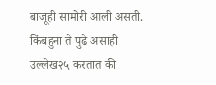बाजूही सामोरी आली असती. किंबहुना ते पुढे असाही उल्लेख२५ करतात की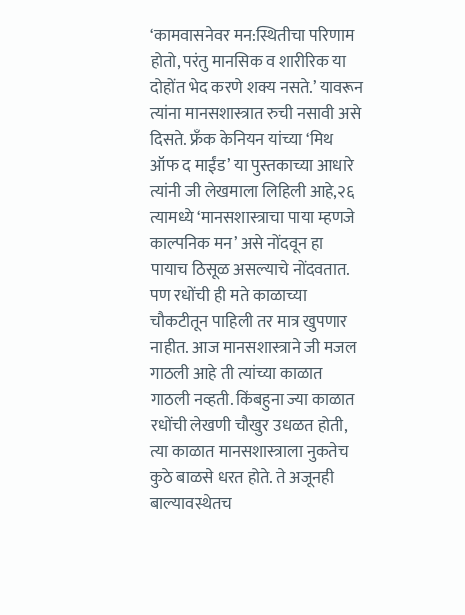‘कामवासनेवर मन:स्थितीचा परिणाम होतो, परंतु मानसिक व शारीरिक या दोहोंत भेद करणे शक्य नसते.’ यावरून त्यांना मानसशास्त्रात रुची नसावी असे दिसते. फ्रँक केनियन यांच्या ‘मिथ ऑफ द माईंड’ या पुस्तकाच्या आधारे त्यांनी जी लेखमाला लिहिली आहे,२६ त्यामध्ये ‘मानसशास्त्राचा पाया म्हणजे काल्पनिक मन’ असे नोंदवून हा पायाच ठिसूळ असल्याचे नोंदवतात.
पण रधोंची ही मते काळाच्या चौकटीतून पाहिली तर मात्र खुपणार नाहीत. आज मानसशास्त्राने जी मजल गाठली आहे ती त्यांच्या काळात गाठली नव्हती. किंबहुना ज्या काळात रधोंची लेखणी चौखुर उधळत होती, त्या काळात मानसशास्त्राला नुकतेच कुठे बाळसे धरत होते. ते अजूनही बाल्यावस्थेतच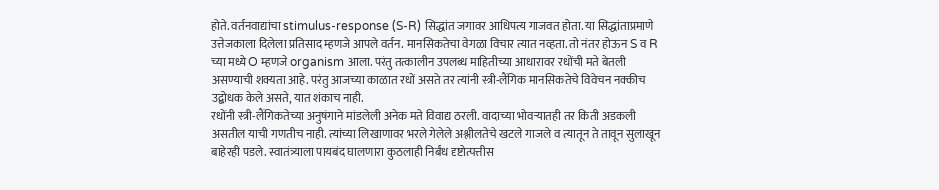होते. वर्तनवाद्यांचा stimulus-response (S-R) सिद्धांत जगावर आधिपत्य गाजवत होता. या सिद्धांताप्रमाणे उत्तेजकाला दिलेला प्रतिसाद म्हणजे आपले वर्तन. मानसिकतेचा वेगळा विचार त्यात नव्हता. तो नंतर होऊन S व R च्या मध्ये O म्हणजे organism आला. परंतु तत्कालीन उपलब्ध माहितीच्या आधारावर रधोंची मते बेतली असण्याची शक्यता आहे. परंतु आजच्या काळात रधों असते तर त्यांनी स्त्री-लैंगिक मानसिकतेचे विवेचन नक्कीच उद्बोधक केले असते, यात शंकाच नाही.
रधोंनी स्त्री-लैंगिकतेच्या अनुषंगाने मांडलेली अनेक मते विवाद्य ठरली. वादाच्या भोवर्‍यातही तर किती अडकली असतील याची गणतीच नाही. त्यांच्या लिखाणावर भरले गेलेले अश्लीलतेचे खटले गाजले व त्यातून ते तावून सुलाखून बाहेरही पडले. स्वातंत्र्याला पायबंद घालणारा कुठलाही निर्बंध दृष्टोत्पत्तीस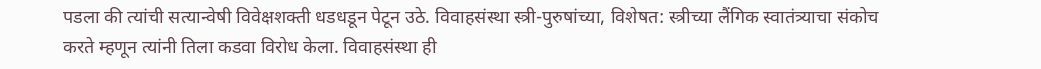पडला की त्यांची सत्यान्वेषी विवेक्षशक्ती धडधडून पेटून उठे. विवाहसंस्था स्त्री-पुरुषांच्या, विशेषत: स्त्रीच्या लैंगिक स्वातंत्र्याचा संकोच करते म्हणून त्यांनी तिला कडवा विरोध केला. विवाहसंस्था ही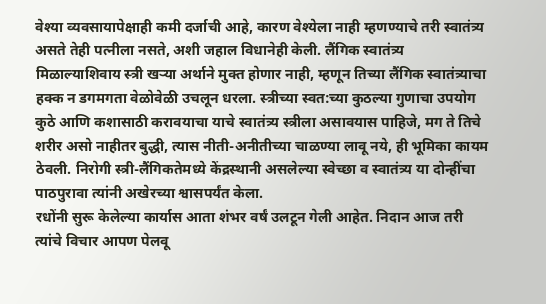वेश्या व्यवसायापेक्षाही कमी दर्जाची आहे, कारण वेश्येला नाही म्हणण्याचे तरी स्वातंत्र्य असते तेही पत्नीला नसते, अशी जहाल विधानेही केली. लैंगिक स्वातंत्र्य मिळाल्याशिवाय स्त्री खर्‍या अर्थाने मुक्त होणार नाही, म्हणून तिच्या लैंगिक स्वातंत्र्याचा हक्क न डगमगता वेळोवेळी उचलून धरला. स्त्रीच्या स्वत:च्या कुठल्या गुणाचा उपयोग कुठे आणि कशासाठी करावयाचा याचे स्वातंत्र्य स्त्रीला असावयास पाहिजे, मग ते तिचे शरीर असो नाहीतर बुद्धी, त्यास नीती-अनीतीच्या चाळण्या लावू नये, ही भूमिका कायम ठेवली. निरोगी स्त्री-लैंगिकतेमध्ये केंद्रस्थानी असलेल्या स्वेच्छा व स्वातंत्र्य या दोन्हींचा पाठपुरावा त्यांनी अखेरच्या श्वासपर्यंत केला.
रधोंनी सुरू केलेल्या कार्यास आता शंभर वर्षं उलटून गेली आहेत. निदान आज तरी त्यांचे विचार आपण पेलवू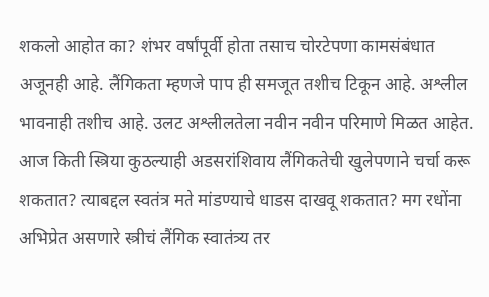शकलो आहोत का? शंभर वर्षांपूर्वी होता तसाच चोरटेपणा कामसंबंधात अजूनही आहे. लैंगिकता म्हणजे पाप ही समजूत तशीच टिकून आहे. अश्लील भावनाही तशीच आहे. उलट अश्लीलतेला नवीन नवीन परिमाणे मिळत आहेत. आज किती स्त्रिया कुठल्याही अडसरांशिवाय लैंगिकतेची खुलेपणाने चर्चा करू शकतात? त्याबद्दल स्वतंत्र मते मांडण्याचे धाडस दाखवू शकतात? मग रधोंना अभिप्रेत असणारे स्त्रीचं लैंगिक स्वातंत्र्य तर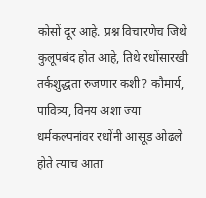कोसों दूर आहे. प्रश्न विचारणेच जिथे कुलूपबंद होत आहे, तिथे रधोंसारखी तर्कशुद्धता रुजणार कशी? कौमार्य, पावित्र्य, विनय अशा ज्या धर्मकल्पनांवर रधोंनी आसूड ओढले होते त्याच आता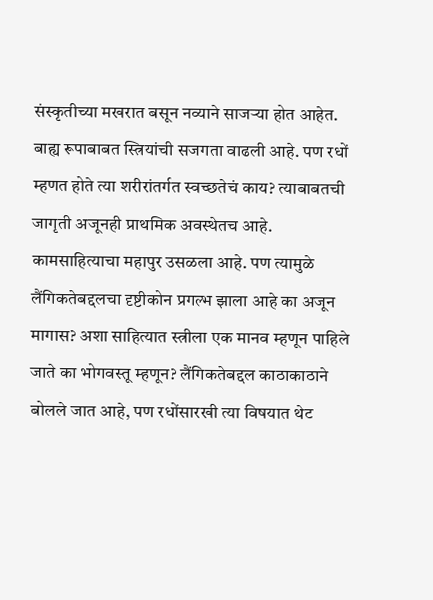संस्कृतीच्या मखरात बसून नव्याने साजर्‍या होत आहेत. बाह्य रूपाबाबत स्त्रियांची सजगता वाढली आहे. पण रधों म्हणत होते त्या शरीरांतर्गत स्वच्छतेचं काय? त्याबाबतची जागृती अजूनही प्राथमिक अवस्थेतच आहे. कामसाहित्याचा महापुर उसळला आहे. पण त्यामुळे लैंगिकतेबद्दलचा दृष्टीकोन प्रगल्भ झाला आहे का अजून मागास? अशा साहित्यात स्त्रीला एक मानव म्हणून पाहिले जाते का भोगवस्तू म्हणून? लैंगिकतेबद्दल काठाकाठाने बोलले जात आहे, पण रधोंसारखी त्या विषयात थेट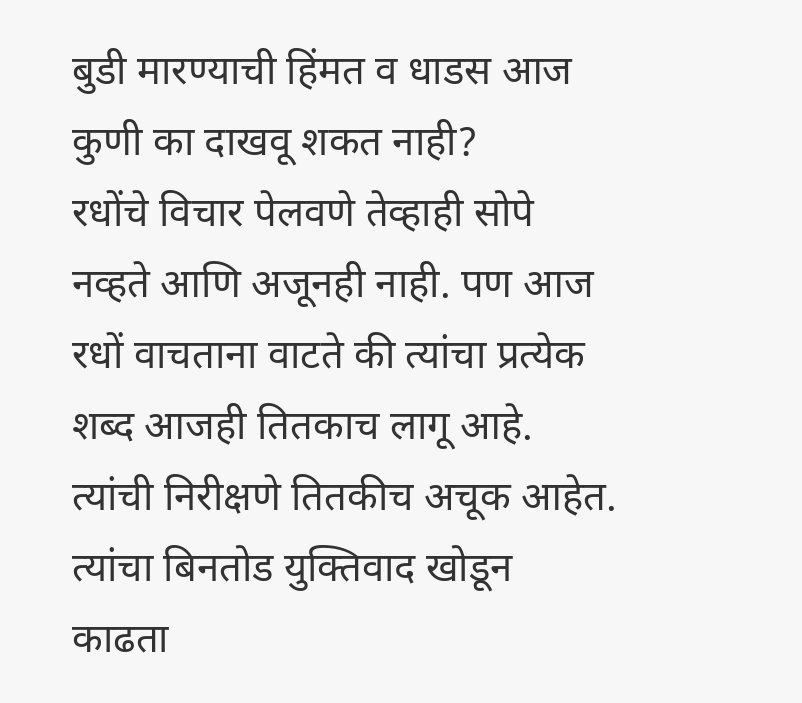बुडी मारण्याची हिंमत व धाडस आज कुणी का दाखवू शकत नाही?
रधोंचे विचार पेलवणे तेव्हाही सोपे नव्हते आणि अजूनही नाही. पण आज रधों वाचताना वाटते की त्यांचा प्रत्येक शब्द आजही तितकाच लागू आहे. त्यांची निरीक्षणे तितकीच अचूक आहेत. त्यांचा बिनतोड युक्तिवाद खोडून काढता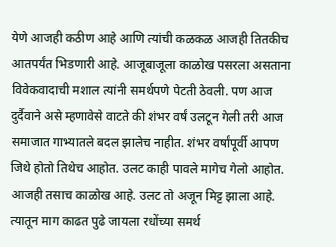येणे आजही कठीण आहे आणि त्यांची कळकळ आजही तितकीच आतपर्यंत भिडणारी आहे. आजूबाजूला काळोख पसरला असताना विवेकवादाची मशाल त्यांनी समर्थपणे पेटती ठेवली. पण आज दुर्दैवाने असे म्हणावेसे वाटते की शंभर वर्षं उलटून गेली तरी आज समाजात गाभ्यातले बदल झालेच नाहीत. शंभर वर्षांपूर्वी आपण जिथे होतो तिथेच आहोत. उलट काही पावले मागेच गेलो आहोत. आजही तसाच काळोख आहे. उलट तो अजून मिट्ट झाला आहे. त्यातून माग काढत पुढे जायला रधोंच्या समर्थ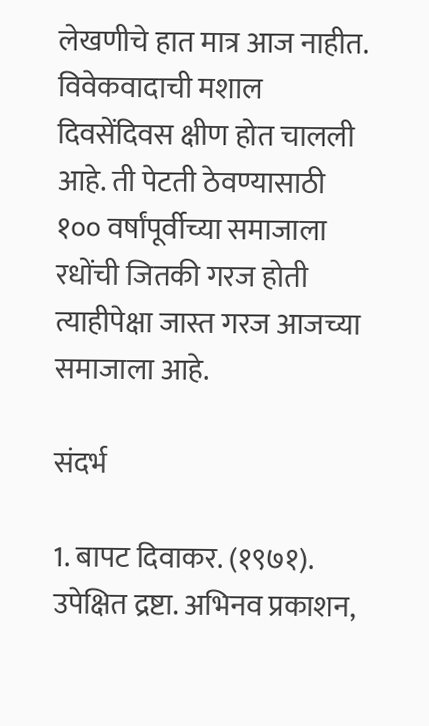लेखणीचे हात मात्र आज नाहीत. विवेकवादाची मशाल दिवसेंदिवस क्षीण होत चालली आहे. ती पेटती ठेवण्यासाठी १०० वर्षांपूर्वीच्या समाजाला रधोंची जितकी गरज होती त्याहीपेक्षा जास्त गरज आजच्या समाजाला आहे.

संदर्भ

1. बापट दिवाकर. (१९७१). उपेक्षित द्रष्टा. अभिनव प्रकाशन,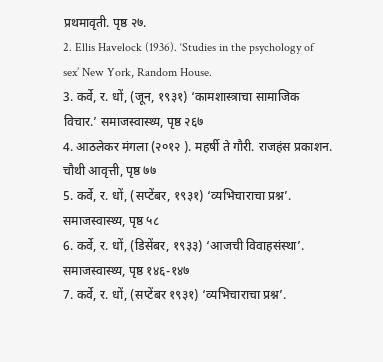प्रथमावृती. पृष्ठ २७.
2. Ellis Havelock (1936). ‘Studies in the psychology of sex’ New York, Random House.
3. कर्वे, र. धों, (जून, १९३१) ‘कामशास्त्राचा सामाजिक विचार.’ समाजस्वास्थ्य, पृष्ठ २६७
4. आठलेकर मंगला (२०१२ ). महर्षी ते गौरी. राजहंस प्रकाशन. चौथी आवृत्ती, पृष्ठ ७७
5. कर्वे, र. धों, (सप्टेंबर, १९३१) ‘व्यभिचाराचा प्रश्न’. समाजस्वास्थ्य, पृष्ठ ५८
6. कर्वे, र. धों, (डिसेंबर, १९३३) ‘आजची विवाहसंस्था’. समाजस्वास्थ्य, पृष्ठ १४६-१४७
7. कर्वे, र. धों, (सप्टेंबर १९३१) ‘व्यभिचाराचा प्रश्न’.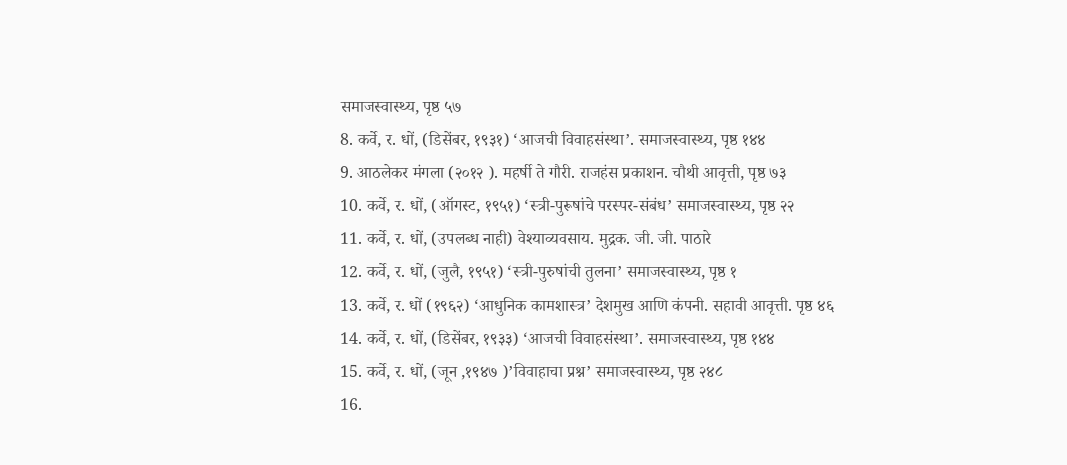समाजस्वास्थ्य, पृष्ठ ५७
8. कर्वे, र. धों, (डिसेंबर, १९३१) ‘आजची विवाहसंस्था’. समाजस्वास्थ्य, पृष्ठ १४४
9. आठलेकर मंगला (२०१२ ). महर्षी ते गौरी. राजहंस प्रकाशन. चौथी आवृत्ती, पृष्ठ ७३
10. कर्वे, र. धों, (ऑगस्ट, १९५१) ‘स्त्री-पुरूषांचे परस्पर-संबंध’ समाजस्वास्थ्य, पृष्ठ २२
11. कर्वे, र. धों, (उपलब्ध नाही) वेश्याव्यवसाय. मुद्रक. जी. जी. पाठारे
12. कर्वे, र. धों, (जुलै, १९५१) ‘स्त्री-पुरुषांची तुलना’ समाजस्वास्थ्य, पृष्ठ १
13. कर्वे, र. धों (१९६२) ‘आधुनिक कामशास्त्र’ देशमुख आणि कंपनी. सहावी आवृत्ती. पृष्ठ ४६
14. कर्वे, र. धों, (डिसेंबर, १९३३) ‘आजची विवाहसंस्था’. समाजस्वास्थ्य, पृष्ठ १४४
15. कर्वे, र. धों, (जून ,१९४७ )’विवाहाचा प्रश्न’ समाजस्वास्थ्य, पृष्ठ २४८
16.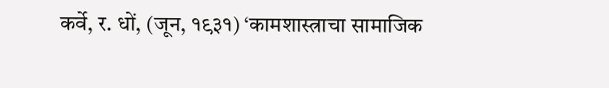कर्वे, र. धों, (जून, १९३१) ‘कामशास्त्राचा सामाजिक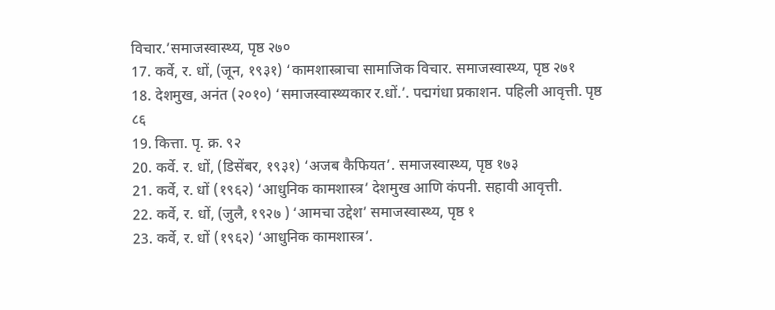विचार.’समाजस्वास्थ्य, पृष्ठ २७०
17. कर्वे, र. धों, (जून, १९३१) ‘कामशास्त्राचा सामाजिक विचार. समाजस्वास्थ्य, पृष्ठ २७१
18. देशमुख, अनंत (२०१०) ‘समाजस्वास्थ्यकार र.धों.’. पद्मगंधा प्रकाशन. पहिली आवृत्ती. पृष्ठ ८६
19. कित्ता. पृ. क्र. ९२
20. कर्वे. र. धों, (डिसेंबर, १९३१) ‘अजब कैफियत’. समाजस्वास्थ्य, पृष्ठ १७३
21. कर्वे, र. धों (१९६२) ‘आधुनिक कामशास्त्र’ देशमुख आणि कंपनी. सहावी आवृत्ती.
22. कर्वे, र. धों, (जुलै, १९२७ ) ‘आमचा उद्देश’ समाजस्वास्थ्य, पृष्ठ १
23. कर्वे, र. धों (१९६२) ‘आधुनिक कामशास्त्र’.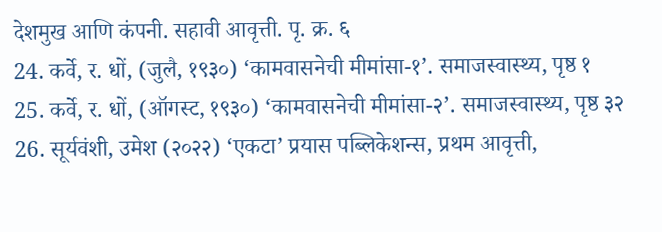देशमुख आणि कंपनी. सहावी आवृत्ती. पृ. क्र. ६
24. कर्वे, र. धों, (जुलै, १९३०) ‘कामवासनेची मीमांसा-१’. समाजस्वास्थ्य, पृष्ठ १
25. कर्वे, र. धों, (ऑगस्ट, १९३०) ‘कामवासनेची मीमांसा-२’. समाजस्वास्थ्य, पृष्ठ ३२
26. सूर्यवंशी, उमेश (२०२२) ‘एकटा’ प्रयास पब्लिकेशन्स, प्रथम आवृत्ती,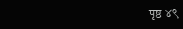पृष्ठ ४९